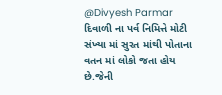@Divyesh Parmar
દિવાળી ના પર્વ નિમિત્તે મોટી સંખ્યા માં સુરત માંથી પોતાના વતન માં લોકો જતા હોય છે.જેની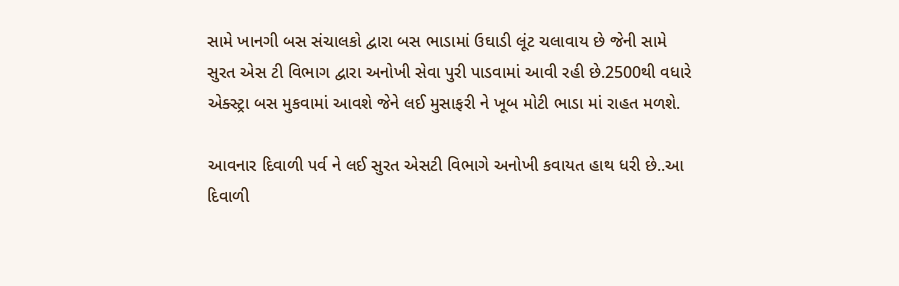સામે ખાનગી બસ સંચાલકો દ્વારા બસ ભાડામાં ઉઘાડી લૂંટ ચલાવાય છે જેની સામે સુરત એસ ટી વિભાગ દ્વારા અનોખી સેવા પુરી પાડવામાં આવી રહી છે.2500થી વધારે એક્સ્ટ્રા બસ મુકવામાં આવશે જેને લઈ મુસાફરી ને ખૂબ મોટી ભાડા માં રાહત મળશે.

આવનાર દિવાળી પર્વ ને લઈ સુરત એસટી વિભાગે અનોખી કવાયત હાથ ધરી છે..આ દિવાળી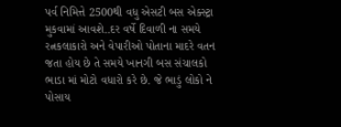પર્વ નિમિત્તે 2500થી વધુ એસટી બસ એક્સ્ટ્રા મુકવામાં આવશે..દર વર્ષે દિવાળી ના સમયે રત્નકલાકારો અને વેપારીઓ પોતાના માદરે વતન જતા હોય છે તે સમયે ખાનગી બસ સંચાલકો ભાડા માં મોટો વધારો કરે છે. જે ભાડું લોકો ને પોસાય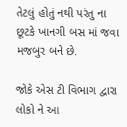તેટલું હોતું નથી પરંતુ ના છૂટકે ખાનગી બસ માં જવા મજબુર બને છે.

જોકે એસ ટી વિભાગ દ્વારા લોકો ને આ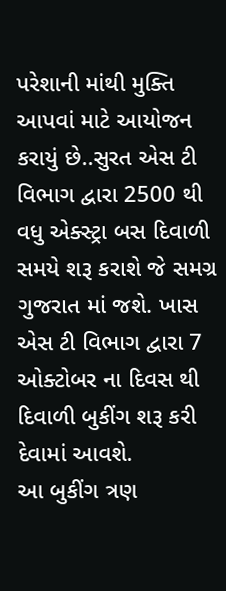પરેશાની માંથી મુક્તિ આપવાં માટે આયોજન કરાયું છે..સુરત એસ ટી વિભાગ દ્વારા 2500 થી વધુ એક્સ્ટ્રા બસ દિવાળી સમયે શરૂ કરાશે જે સમગ્ર ગુજરાત માં જશે. ખાસ એસ ટી વિભાગ દ્વારા 7 ઓક્ટોબર ના દિવસ થી દિવાળી બુકીંગ શરૂ કરી દેવામાં આવશે.
આ બુકીંગ ત્રણ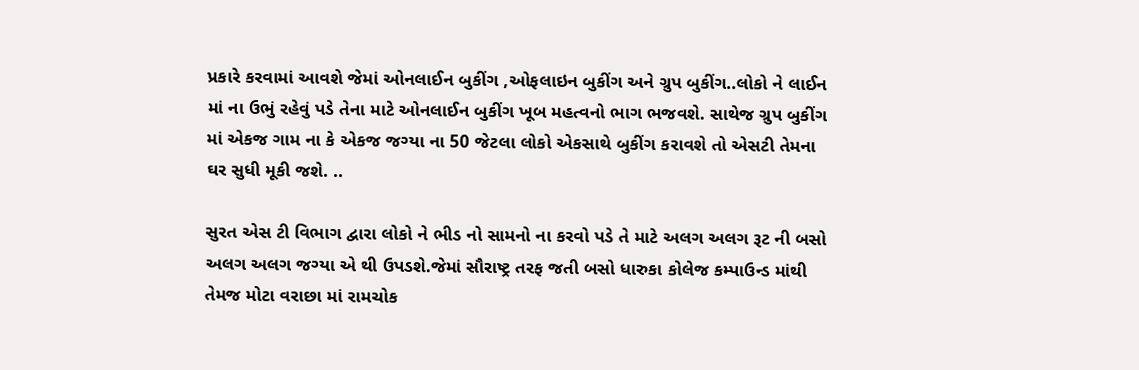પ્રકારે કરવામાં આવશે જેમાં ઓનલાઈન બુકીંગ ,ઓફલાઇન બુકીંગ અને ગ્રુપ બુકીંગ..લોકો ને લાઈન માં ના ઉભું રહેવું પડે તેના માટે ઓનલાઈન બુકીંગ ખૂબ મહત્વનો ભાગ ભજવશે. સાથેજ ગ્રુપ બુકીંગ માં એકજ ગામ ના કે એકજ જગ્યા ના 50 જેટલા લોકો એકસાથે બુકીંગ કરાવશે તો એસટી તેમના ઘર સુધી મૂકી જશે. ..

સુરત એસ ટી વિભાગ દ્વારા લોકો ને ભીડ નો સામનો ના કરવો પડે તે માટે અલગ અલગ રૂટ ની બસો અલગ અલગ જગ્યા એ થી ઉપડશે.જેમાં સૌરાષ્ટ્ર તરફ જતી બસો ધારુકા કોલેજ કમ્પાઉન્ડ માંથી તેમજ મોટા વરાછા માં રામચોક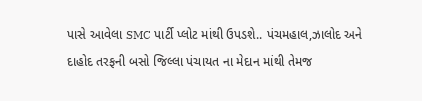પાસે આવેલા SMC પાર્ટી પ્લોટ માંથી ઉપડશે.. પંચમહાલ,ઝાલોદ અને દાહોદ તરફની બસો જિલ્લા પંચાયત ના મેદાન માંથી તેમજ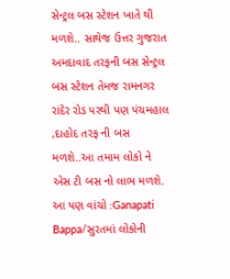સેન્ટ્રલ બસ સ્ટેશન ખાતે થી મળશે.. સાથેજ ઉત્તર ગુજરાત અમદાવાદ તરફની બસ સેન્ટ્રલ બસ સ્ટેશન તેમજ રામનગર રાંદેર રોડ પરથી પણ પંચમહાલ ,દાહોદ તરફ ની બસ મળશે..આ તમામ લોકો ને એસ ટી બસ નો લાભ મળશે.
આ પણ વાંચો :Ganapati Bappa/સુરતમાં લોકોની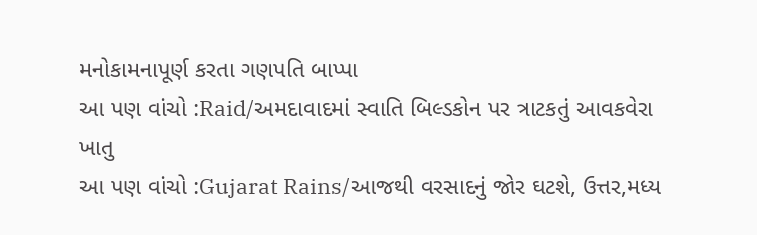મનોકામનાપૂર્ણ કરતા ગણપતિ બાપ્પા
આ પણ વાંચો :Raid/અમદાવાદમાં સ્વાતિ બિલ્ડકોન પર ત્રાટકતું આવકવેરા ખાતુ
આ પણ વાંચો :Gujarat Rains/આજથી વરસાદનું જોર ઘટશે, ઉત્તર,મધ્ય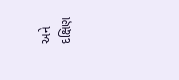અને દક્ષિણ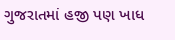ગુજરાતમાં હજી પણ ખાધ